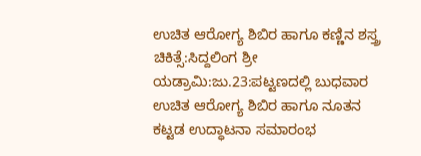ಉಚಿತ ಆರೋಗ್ಯ ಶಿಬಿರ ಹಾಗೂ ಕಣ್ಣಿನ ಶಸ್ತ್ರ ಚಿಕಿತ್ಸೆ:ಸಿದ್ದಲಿಂಗ ಶ್ರೀ
ಯಡ್ರಾಮಿ:ಜು.23:ಪಟ್ಟಣದಲ್ಲಿ ಬುಧವಾರ ಉಚಿತ ಆರೋಗ್ಯ ಶಿಬಿರ ಹಾಗೂ ನೂತನ ಕಟ್ಟಡ ಉದ್ಧಾಟನಾ ಸಮಾರಂಭ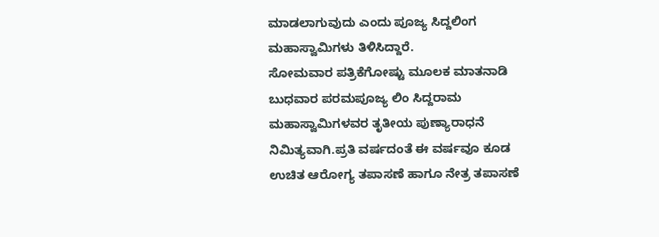ಮಾಡಲಾಗುವುದು ಎಂದು ಪೂಜ್ಯ ಸಿದ್ದಲಿಂಗ ಮಹಾಸ್ವಾಮಿಗಳು ತಿಳಿಸಿದ್ದಾರೆ.
ಸೋಮವಾರ ಪತ್ರಿಕೆಗೋಷ್ಟು ಮೂಲಕ ಮಾತನಾಡಿ ಬುಧವಾರ ಪರಮಪೂಜ್ಯ ಲಿಂ ಸಿದ್ದರಾಮ ಮಹಾಸ್ವಾಮಿಗಳವರ ತೃತೀಯ ಪುಣ್ಯಾರಾಧನೆ ನಿಮಿತ್ಯವಾಗಿ.ಪ್ರತಿ ವರ್ಷದಂತೆ ಈ ವರ್ಷವೂ ಕೂಡ ಉಚಿತ ಆರೋಗ್ಯ ತಪಾಸಣೆ ಹಾಗೂ ನೇತ್ರ ತಪಾಸಣೆ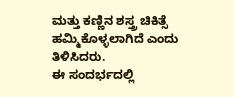ಮತ್ತು ಕಣ್ಣಿನ ಶಸ್ತ್ರ ಚಿಕಿತ್ಸೆ ಹಮ್ಮಿಕೊಳ್ಳಲಾಗಿದೆ ಎಂದು ತಿಳಿಸಿದರು.
ಈ ಸಂದರ್ಭದಲ್ಲಿ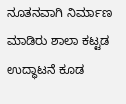ನೂತನವಾಗಿ ನಿರ್ಮಾಣ ಮಾಡಿರು ಶಾಲಾ ಕಟ್ಟಡ ಉದ್ಧಾಟನೆ ಕೂಡ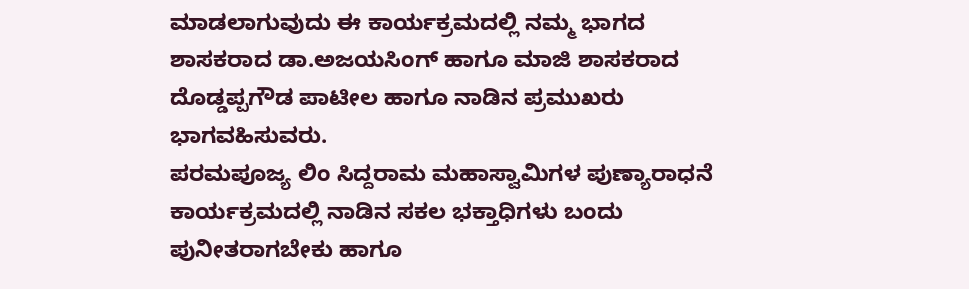ಮಾಡಲಾಗುವುದು ಈ ಕಾರ್ಯಕ್ರಮದಲ್ಲಿ ನಮ್ಮ ಭಾಗದ ಶಾಸಕರಾದ ಡಾ.ಅಜಯಸಿಂಗ್ ಹಾಗೂ ಮಾಜಿ ಶಾಸಕರಾದ ದೊಡ್ಡಪ್ಪಗೌಡ ಪಾಟೀಲ ಹಾಗೂ ನಾಡಿನ ಪ್ರಮುಖರು ಭಾಗವಹಿಸುವರು.
ಪರಮಪೂಜ್ಯ ಲಿಂ ಸಿದ್ದರಾಮ ಮಹಾಸ್ವಾಮಿಗಳ ಪುಣ್ಯಾರಾಧನೆ ಕಾರ್ಯಕ್ರಮದಲ್ಲಿ ನಾಡಿನ ಸಕಲ ಭಕ್ತಾಧಿಗಳು ಬಂದು ಪುನೀತರಾಗಬೇಕು ಹಾಗೂ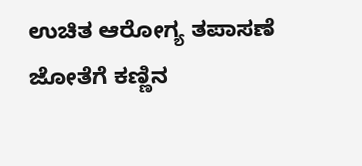ಉಚಿತ ಆರೋಗ್ಯ ತಪಾಸಣೆ ಜೋತೆಗೆ ಕಣ್ಣಿನ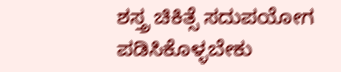ಶಸ್ತ್ರ ಚಿಕಿತ್ಸೆ ಸದುಪಯೋಗ ಪಡಿಸಿಕೊಳ್ಳಬೇಕು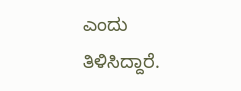ಎಂದು ತಿಳಿಸಿದ್ದಾರೆ.